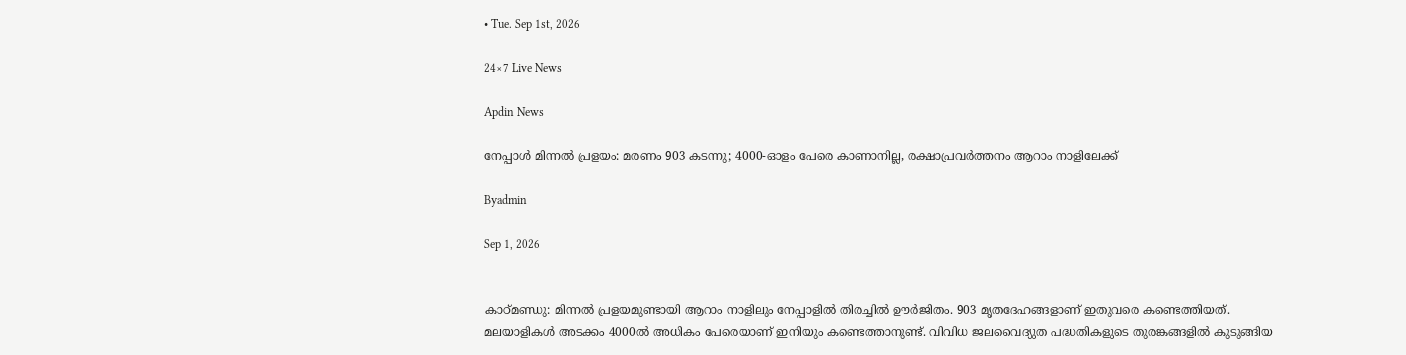• Tue. Sep 1st, 2026

24×7 Live News

Apdin News

നേപ്പാൾ മിന്നൽ പ്രളയം: മരണം 903 കടന്നു; 4000-ഓളം പേരെ കാണാനില്ല, രക്ഷാപ്രവർത്തനം ആറാം നാളിലേക്ക്

Byadmin

Sep 1, 2026


കാഠ്മണ്ഡു: മിന്നല്‍ പ്രളയമുണ്ടായി ആറാം നാളിലും നേപ്പാളില്‍ തിരച്ചില്‍ ഊര്‍ജിതം. 903 മൃതദേഹങ്ങളാണ് ഇതുവരെ കണ്ടെത്തിയത്. മലയാളികള്‍ അടക്കം 4000ല്‍ അധികം പേരെയാണ് ഇനിയും കണ്ടെത്താനുണ്ട്. വിവിധ ജലവൈദ്യുത പദ്ധതികളുടെ തുരങ്കങ്ങളില്‍ കുടുങ്ങിയ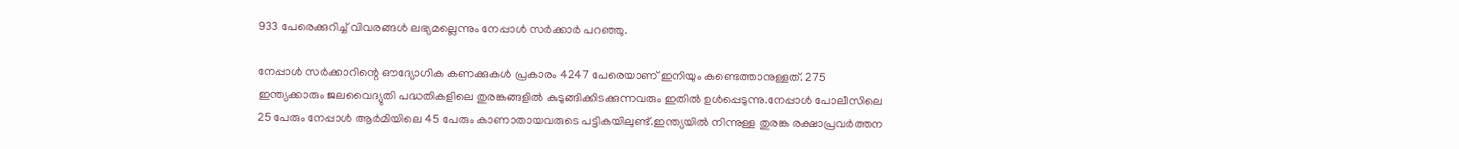933 പേരെക്കുറിച്ച് വിവരങ്ങള്‍ ലഭ്യമല്ലെന്നും നേപ്പാള്‍ സര്‍ക്കാര്‍ പറഞ്ഞു.

നേപ്പാള്‍ സര്‍ക്കാറിന്റെ ഔദ്യോഗിക കണക്കുകള്‍ പ്രകാരം 4247 പേരെയാണ് ഇനിയും കണ്ടെത്താനുള്ളത്. 275 ഇന്ത്യക്കാരും ജലവൈദ്യുതി പദ്ധതികളിലെ തുരങ്കങ്ങളില്‍ കുടുങ്ങിക്കിടക്കുന്നവരും ഇതില്‍ ഉള്‍പ്പെടുന്നു.നേപ്പാള്‍ പോലീസിലെ 25 പേരും നേപ്പാള്‍ ആര്‍മിയിലെ 45 പേരും കാണാതായവരുടെ പട്ടികയിലുണ്ട്.ഇന്ത്യയില്‍ നിന്നുള്ള തുരങ്ക രക്ഷാപ്രവര്‍ത്തന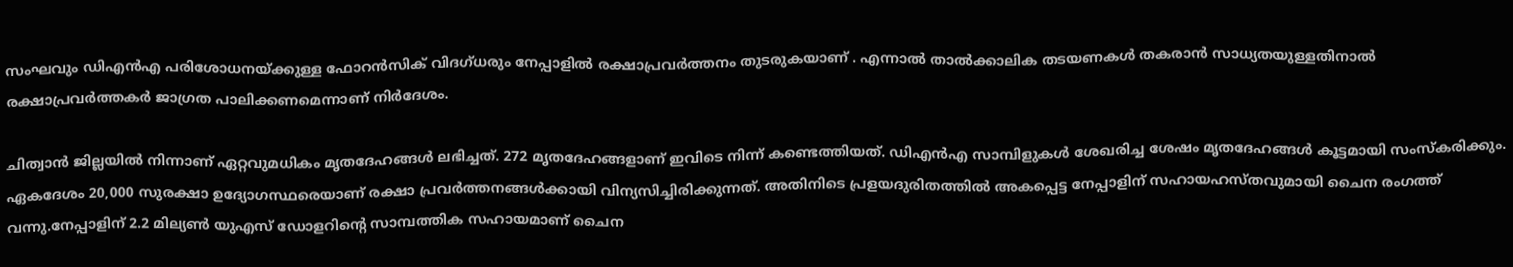സംഘവും ഡിഎന്‍എ പരിശോധനയ്ക്കുള്ള ഫോറന്‍സിക് വിദഗ്ധരും നേപ്പാളില്‍ രക്ഷാപ്രവര്‍ത്തനം തുടരുകയാണ് . എന്നാല്‍ താല്‍ക്കാലിക തടയണകള്‍ തകരാന്‍ സാധ്യതയുള്ളതിനാല്‍ രക്ഷാപ്രവര്‍ത്തകര്‍ ജാഗ്രത പാലിക്കണമെന്നാണ് നിര്‍ദേശം.

ചിത്വാന്‍ ജില്ലയില്‍ നിന്നാണ് ഏറ്റവുമധികം മൃതദേഹങ്ങള്‍ ലഭിച്ചത്. 272 മൃതദേഹങ്ങളാണ് ഇവിടെ നിന്ന് കണ്ടെത്തിയത്. ഡിഎന്‍എ സാമ്പിളുകള്‍ ശേഖരിച്ച ശേഷം മൃതദേഹങ്ങള്‍ കൂട്ടമായി സംസ്‌കരിക്കും. ഏകദേശം 20,000 സുരക്ഷാ ഉദ്യോഗസ്ഥരെയാണ് രക്ഷാ പ്രവര്‍ത്തനങ്ങള്‍ക്കായി വിന്യസിച്ചിരിക്കുന്നത്. അതിനിടെ പ്രളയദുരിതത്തില്‍ അകപ്പെട്ട നേപ്പാളിന് സഹായഹസ്തവുമായി ചൈന രംഗത്ത് വന്നു.നേപ്പാളിന് 2.2 മില്യണ്‍ യുഎസ് ഡോളറിന്റെ സാമ്പത്തിക സഹായമാണ് ചൈന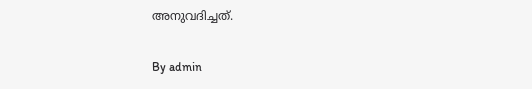അനുവദിച്ചത്.

By admin